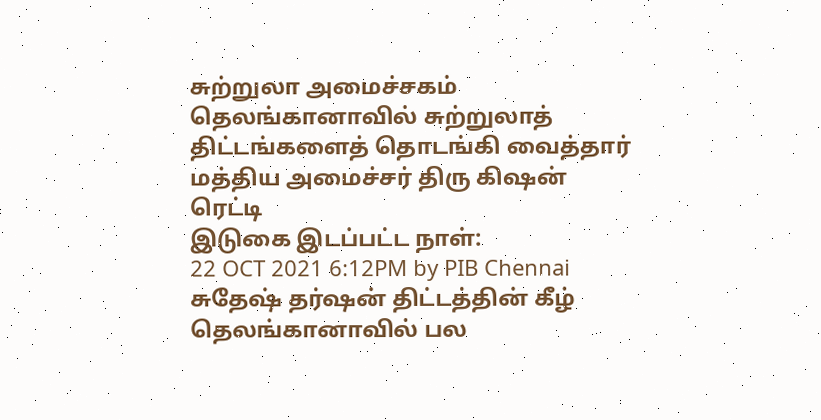சுற்றுலா அமைச்சகம்
தெலங்கானாவில் சுற்றுலாத் திட்டங்களைத் தொடங்கி வைத்தார் மத்திய அமைச்சர் திரு கிஷன் ரெட்டி
இடுகை இடப்பட்ட நாள்:
22 OCT 2021 6:12PM by PIB Chennai
சுதேஷ் தர்ஷன் திட்டத்தின் கீழ் தெலங்கானாவில் பல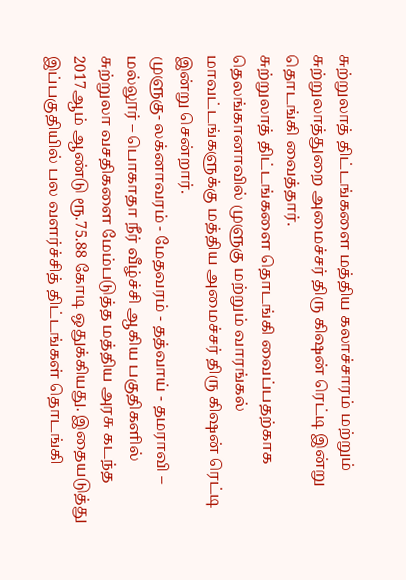சுற்றுலாத் திட்டங்களை மத்திய கலாச்சாரம் மற்றும் சுற்றுலாத்துறை அமைச்சர் திரு கிஷன் ரெட்டி இன்று தொடங்கி வைத்தார்.
சுற்றுலாத் திட்டங்களை தொடங்கி வைப்பதற்காக தெலங்கானாவில் முளுகு மற்றும் வாரங்கல் மாவட்டங்களுக்கு மத்திய அமைச்சர் திரு கிஷன் ரெட்டி இன்று சென்றார்.
முளுகு- லக்னாவரம் - மேதவரம் - தத்வாய் - தமராவி – மல்லூர் – பொகாதா நீர் வீழ்ச்சி ஆகிய பகுதிகளில் சுற்றுலா வசதிகளை மேம்படுத்த மத்திய அரசு கடந்த 2017ஆம் ஆண்டு ரூ.75.88 கோடி ஒதுக்கியது. இதையடுத்து இப்பகுதியில் பல வளர்ச்சித் திட்டங்கள் தொடங்கி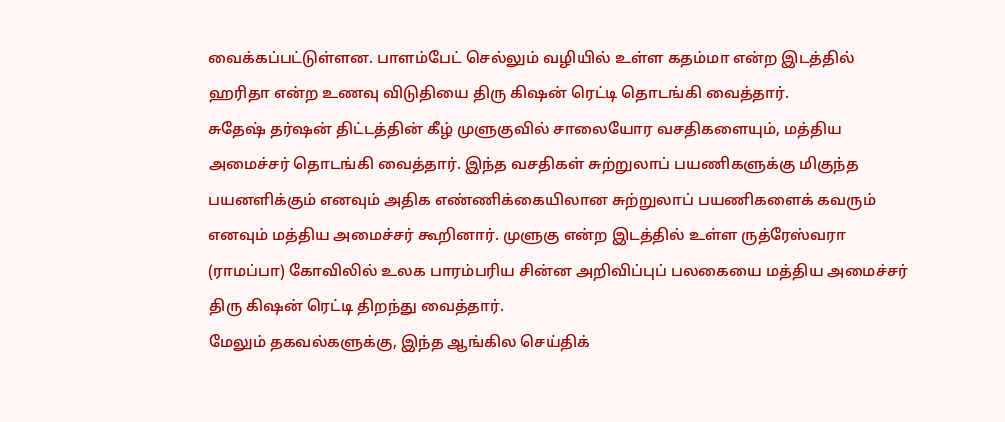வைக்கப்பட்டுள்ளன. பாளம்பேட் செல்லும் வழியில் உள்ள கதம்மா என்ற இடத்தில் ஹரிதா என்ற உணவு விடுதியை திரு கிஷன் ரெட்டி தொடங்கி வைத்தார்.
சுதேஷ் தர்ஷன் திட்டத்தின் கீழ் முளுகுவில் சாலையோர வசதிகளையும், மத்திய அமைச்சர் தொடங்கி வைத்தார். இந்த வசதிகள் சுற்றுலாப் பயணிகளுக்கு மிகுந்த பயனளிக்கும் எனவும் அதிக எண்ணிக்கையிலான சுற்றுலாப் பயணிகளைக் கவரும் எனவும் மத்திய அமைச்சர் கூறினார். முளுகு என்ற இடத்தில் உள்ள ருத்ரேஸ்வரா (ராமப்பா) கோவிலில் உலக பாரம்பரிய சின்ன அறிவிப்புப் பலகையை மத்திய அமைச்சர் திரு கிஷன் ரெட்டி திறந்து வைத்தார்.
மேலும் தகவல்களுக்கு, இந்த ஆங்கில செய்திக்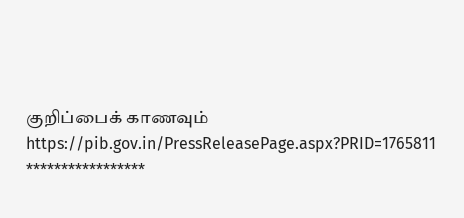குறிப்பைக் காணவும் https://pib.gov.in/PressReleasePage.aspx?PRID=1765811
*****************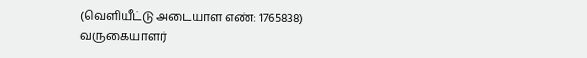(வெளியீட்டு அடையாள எண்: 1765838)
வருகையாளர்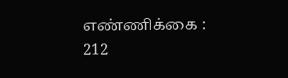எண்ணிக்கை : 212